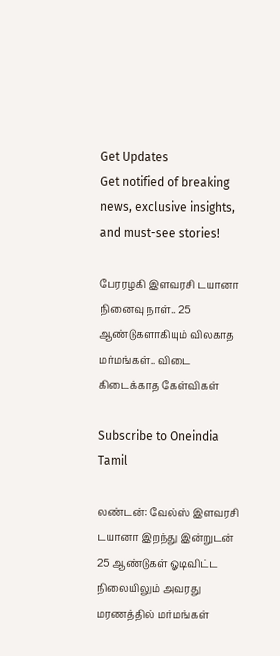Get Updates
Get notified of breaking news, exclusive insights, and must-see stories!

பேரரழகி இளவரசி டயானா நினைவு நாள்.. 25 ஆண்டுகளாகியும் விலகாத மர்மங்கள்.. விடை கிடைக்காத கேள்விகள்

Subscribe to Oneindia Tamil

லண்டன்: வேல்ஸ் இளவரசி டயானா இறந்து இன்றுடன் 25 ஆண்டுகள் ஓடிவிட்ட நிலையிலும் அவரது மரணத்தில் மர்மங்கள்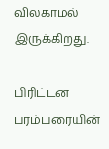விலகாமல் இருக்கிறது.

பிரிட்டன பரம்பரையின்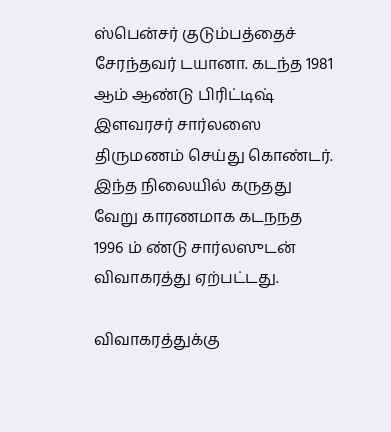ஸ்பென்சர் குடும்பத்தைச் சேரந்தவர் டயானா. கடந்த 1981 ஆம் ஆண்டு பிரிட்டிஷ் இளவரசர் சார்லஸை திருமணம் செய்து கொண்டர். இந்த நிலையில் கருதது வேறு காரணமாக கடநநத 1996 ம் ண்டு சார்லஸுடன் விவாகரத்து ஏற்பட்டது.

விவாகரத்துக்கு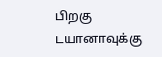பிறகு டயானாவுக்கு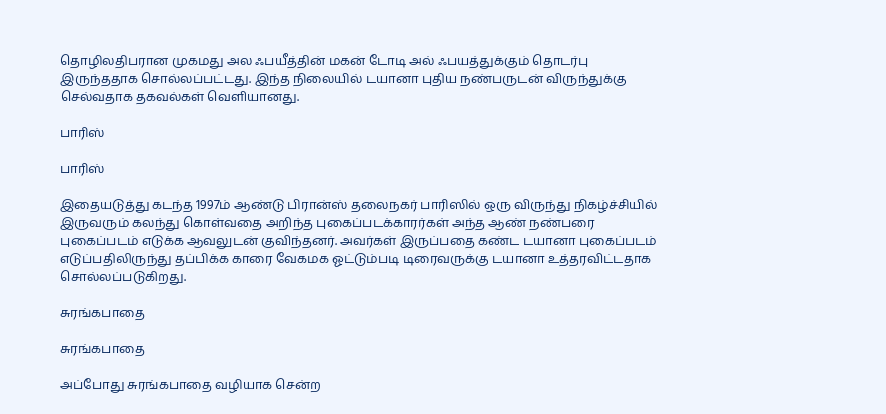தொழிலதிபரான முகமது அல ஃபயீத்தின் மகன் டோடி அல் ஃபயத்துக்கும் தொடர்பு இருந்ததாக சொல்லப்பட்டது. இந்த நிலையில் டயானா புதிய நண்பருடன் விருந்துக்கு செல்வதாக தகவல்கள் வெளியானது.

பாரிஸ்

பாரிஸ்

இதையடுத்து கடந்த 1997ம் ஆண்டு பிரான்ஸ் தலைநகர் பாரிஸில் ஒரு விருந்து நிகழ்ச்சியில் இருவரும் கலந்து கொள்வதை அறிந்த புகைப்படக்காரர்கள் அந்த ஆண் நண்பரை புகைப்படம் எடுக்க ஆவலுடன் குவிந்தனர். அவர்கள் இருப்பதை கண்ட டயானா புகைப்படம் எடுப்பதிலிருந்து தப்பிக்க காரை வேகமக ஓட்டும்படி டிரைவருக்கு டயானா உத்தரவிட்டதாக சொல்லப்படுகிறது.

சுரங்கபாதை

சுரங்கபாதை

அப்போது சுரங்கபாதை வழியாக சென்ற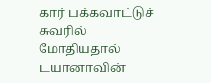கார் பக்கவாட்டுச் சுவரில் மோதியதால் டயானாவின்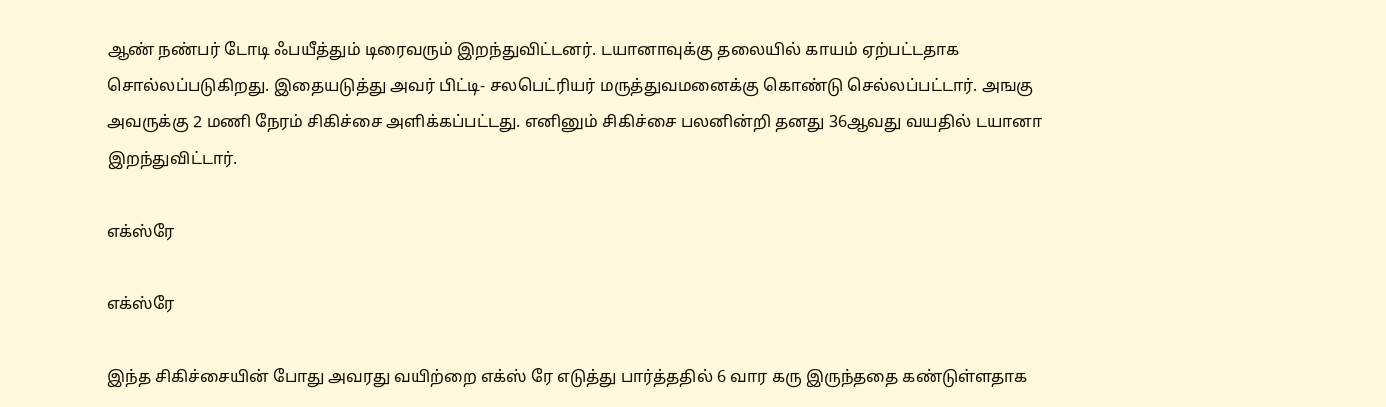ஆண் நண்பர் டோடி ஃபயீத்தும் டிரைவரும் இறந்துவிட்டனர். டயானாவுக்கு தலையில் காயம் ஏற்பட்டதாக சொல்லப்படுகிறது. இதையடுத்து அவர் பிட்டி- சலபெட்ரியர் மருத்துவமனைக்கு கொண்டு செல்லப்பட்டார். அஙகு அவருக்கு 2 மணி நேரம் சிகிச்சை அளிக்கப்பட்டது. எனினும் சிகிச்சை பலனின்றி தனது 36ஆவது வயதில் டயானா இறந்துவிட்டார்.

எக்ஸ்ரே

எக்ஸ்ரே

இந்த சிகிச்சையின் போது அவரது வயிற்றை எக்ஸ் ரே எடுத்து பார்த்ததில் 6 வார கரு இருந்ததை கண்டுள்ளதாக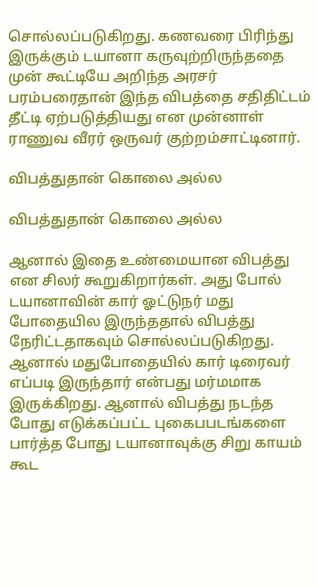சொல்லப்படுகிறது. கணவரை பிரிந்து இருக்கும் டயானா கருவுற்றிருந்ததை முன் கூட்டியே அறிந்த அரசர் பரம்பரைதான் இந்த விபத்தை சதிதிட்டம் தீட்டி ஏற்படுத்தியது என முன்னாள் ராணுவ வீரர் ஒருவர் குற்றம்சாட்டினார்.

விபத்துதான் கொலை அல்ல

விபத்துதான் கொலை அல்ல

ஆனால் இதை உண்மையான விபத்து என சிலர் கூறுகிறார்கள். அது போல் டயானாவின் கார் ஓட்டுநர் மது போதையில இருந்ததால் விபத்து நேரிட்டதாகவும் சொல்லப்படுகிறது. ஆனால் மதுபோதையில் கார் டிரைவர் எப்படி இருந்தார் என்பது மர்மமாக இருக்கிறது. ஆனால் விபத்து நடந்த போது எடுக்கப்பட்ட புகைபபடங்களை பார்த்த போது டயானாவுக்கு சிறு காயம் கூட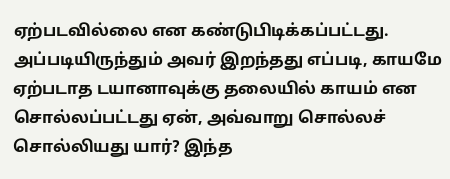ஏற்படவில்லை என கண்டுபிடிக்கப்பட்டது. அப்படியிருந்தும் அவர் இறந்தது எப்படி, காயமே ஏற்படாத டயானாவுக்கு தலையில் காயம் என சொல்லப்பட்டது ஏன், அவ்வாறு சொல்லச் சொல்லியது யார்? இந்த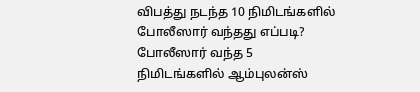விபத்து நடந்த 10 நிமிடங்களில் போலீஸார் வந்தது எப்படி? போலீஸார் வந்த 5 நிமிடங்களில் ஆம்புலன்ஸ்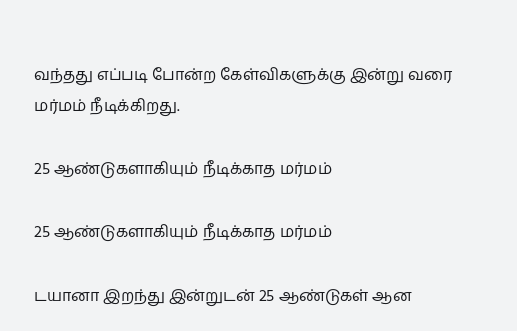வந்தது எப்படி போன்ற கேள்விகளுக்கு இன்று வரை மர்மம் நீடிக்கிறது.

25 ஆண்டுகளாகியும் நீடிக்காத மர்மம்

25 ஆண்டுகளாகியும் நீடிக்காத மர்மம்

டயானா இறந்து இன்றுடன் 25 ஆண்டுகள் ஆன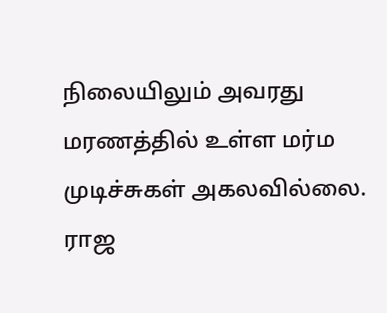நிலையிலும் அவரது மரணத்தில் உள்ள மர்ம முடிச்சுகள் அகலவில்லை. ராஜ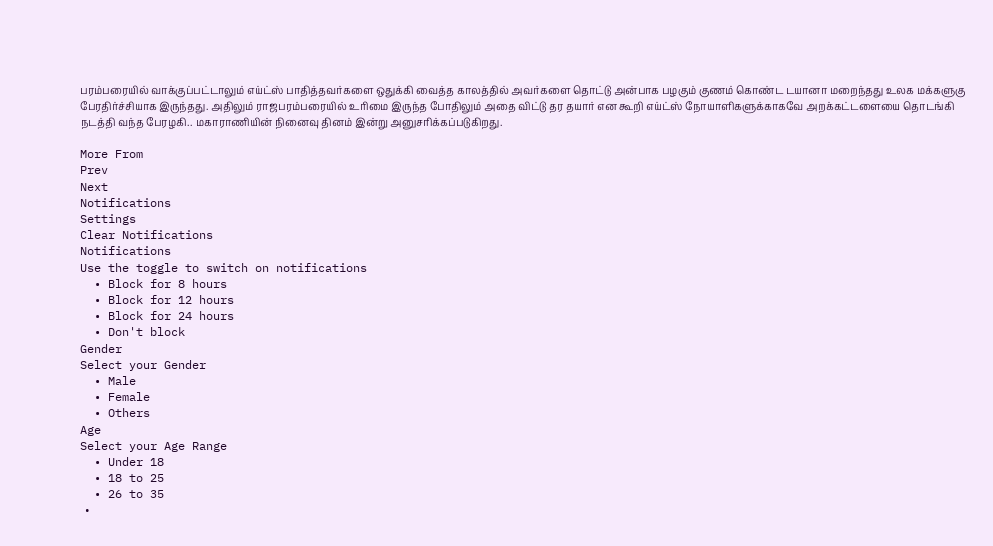பரம்பரையில் வாக்குப்பட்டாலும் எய்ட்ஸ் பாதித்தவர்களை ஒதுக்கி வைத்த காலத்தில் அவர்களை தொட்டு அன்பாக பழகும் குணம் கொண்ட டயானா மறைந்தது உலக மக்களுகு பேரதிர்ச்சியாக இருந்தது. அதிலும் ராஜபரம்பரையில் உரிமை இருந்த போதிலும் அதை விட்டு தர தயார் என கூறி எய்ட்ஸ் நோயாளிகளுக்காகவே அறக்கட்டளையை தொடங்கி நடத்தி வந்த பேரழகி.. மகாராணியின் நினைவு தினம் இன்று அனுசரிக்கப்படுகிறது.

More From
Prev
Next
Notifications
Settings
Clear Notifications
Notifications
Use the toggle to switch on notifications
  • Block for 8 hours
  • Block for 12 hours
  • Block for 24 hours
  • Don't block
Gender
Select your Gender
  • Male
  • Female
  • Others
Age
Select your Age Range
  • Under 18
  • 18 to 25
  • 26 to 35
  •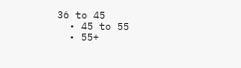36 to 45
  • 45 to 55
  • 55+